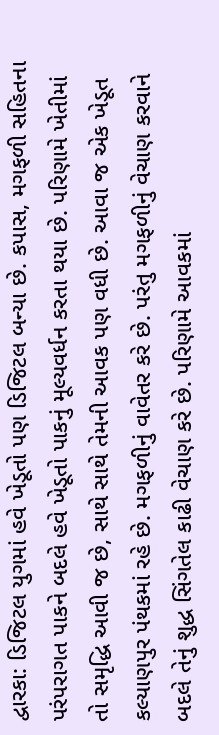દ્વારકા: ડિજિટલ યુગમાં હવે ખેડૂતો પણ ડિજિટલ બન્યા છે. કપાસ, મગફળી સહિતના પરંપરાગત પાકને બદલે હવે ખેડૂતો પાકનું મૂલ્યવર્ધન કરતા થયા છે. પરિણામે ખેતીમાં તો સમૃદ્ધિ આવી જ છે, સાથે સાથે તેમની આવક પણ વધી છે. આવા જ એક ખેડૂત કલ્યાણપુર પંથકમાં રહે છે. મગફળીનું વાવેતર કરે છે. પરંતુ મગફળીનું વેચાણ કરવાને બદલે તેનું શુદ્ધ સિંગતેલ કાઢી વેચાણ કરે છે. પરિણામે આવકમાં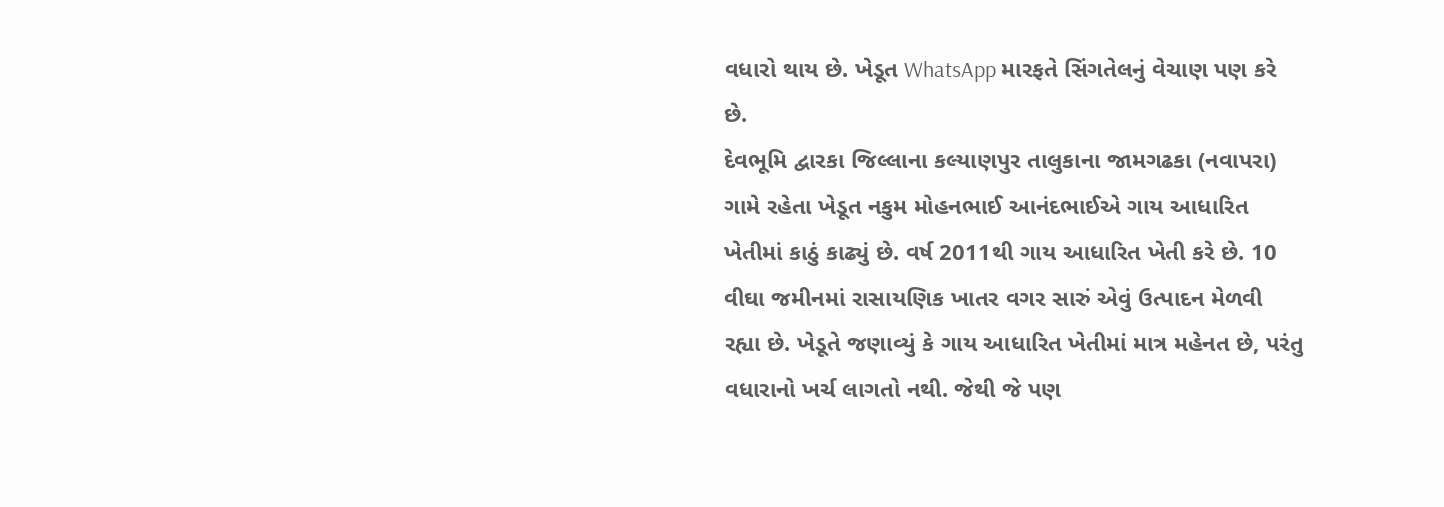વધારો થાય છે. ખેડૂત WhatsApp મારફતે સિંગતેલનું વેચાણ પણ કરે છે.
દેવભૂમિ દ્વારકા જિલ્લાના કલ્યાણપુર તાલુકાના જામગઢકા (નવાપરા) ગામે રહેતા ખેડૂત નકુમ મોહનભાઈ આનંદભાઈએ ગાય આધારિત ખેતીમાં કાઠું કાઢ્યું છે. વર્ષ 2011થી ગાય આધારિત ખેતી કરે છે. 10 વીઘા જમીનમાં રાસાયણિક ખાતર વગર સારું એવું ઉત્પાદન મેળવી રહ્યા છે. ખેડૂતે જણાવ્યું કે ગાય આધારિત ખેતીમાં માત્ર મહેનત છે, પરંતુ વધારાનો ખર્ચ લાગતો નથી. જેથી જે પણ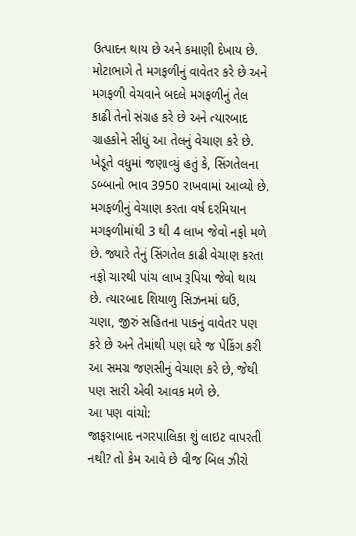ઉત્પાદન થાય છે અને કમાણી દેખાય છે. મોટાભાગે તે મગફળીનું વાવેતર કરે છે અને મગફળી વેચવાને બદલે મગફળીનું તેલ કાઢી તેનો સંગ્રહ કરે છે અને ત્યારબાદ ગ્રાહકોને સીધું આ તેલનું વેચાણ કરે છે.
ખેડૂતે વધુમાં જણાવ્યું હતું કે, સિંગતેલના ડબ્બાનો ભાવ 3950 રાખવામાં આવ્યો છે. મગફળીનું વેચાણ કરતા વર્ષ દરમિયાન મગફળીમાંથી 3 થી 4 લાખ જેવો નફો મળે છે. જ્યારે તેનું સિંગતેલ કાઢી વેચાણ કરતા નફો ચારથી પાંચ લાખ રૂપિયા જેવો થાય છે. ત્યારબાદ શિયાળુ સિઝનમાં ઘઉં, ચણા, જીરું સહિતના પાકનું વાવેતર પણ કરે છે અને તેમાંથી પણ ઘરે જ પેકિંગ કરી આ સમગ્ર જણસીનું વેચાણ કરે છે, જેથી પણ સારી એવી આવક મળે છે.
આ પણ વાંચો:
જાફરાબાદ નગરપાલિકા શું લાઇટ વાપરતી નથી? તો કેમ આવે છે વીજ બિલ ઝીરો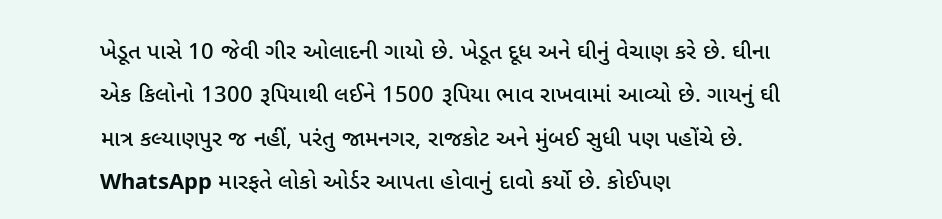ખેડૂત પાસે 10 જેવી ગીર ઓલાદની ગાયો છે. ખેડૂત દૂધ અને ઘીનું વેચાણ કરે છે. ઘીના એક કિલોનો 1300 રૂપિયાથી લઈને 1500 રૂપિયા ભાવ રાખવામાં આવ્યો છે. ગાયનું ઘી માત્ર કલ્યાણપુર જ નહીં, પરંતુ જામનગર, રાજકોટ અને મુંબઈ સુધી પણ પહોંચે છે. WhatsApp મારફતે લોકો ઓર્ડર આપતા હોવાનું દાવો કર્યો છે. કોઈપણ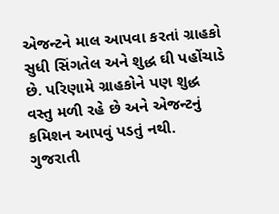એજન્ટને માલ આપવા કરતાં ગ્રાહકો સુધી સિંગતેલ અને શુદ્ધ ઘી પહોંચાડે છે. પરિણામે ગ્રાહકોને પણ શુદ્ધ વસ્તુ મળી રહે છે અને એજન્ટનું કમિશન આપવું પડતું નથી.
ગુજરાતી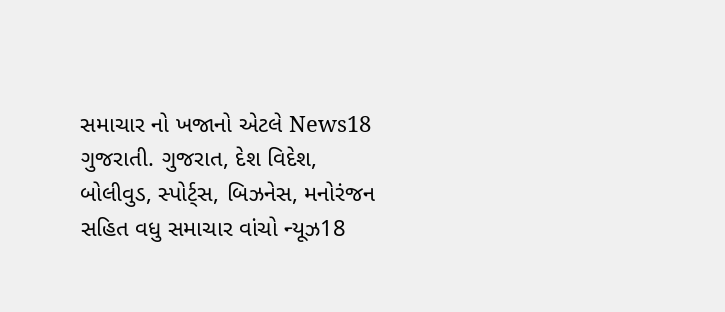સમાચાર નો ખજાનો એટલે News18 ગુજરાતી. ગુજરાત, દેશ વિદેશ, બોલીવુડ, સ્પોર્ટ્સ, બિઝનેસ, મનોરંજન સહિત વધુ સમાચાર વાંચો ન્યૂઝ18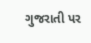ગુજરાતી પર